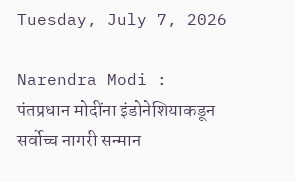Tuesday, July 7, 2026

Narendra Modi : पंतप्रधान मोदींना इंडोनेशियाकडून सर्वोच्च नागरी सन्मान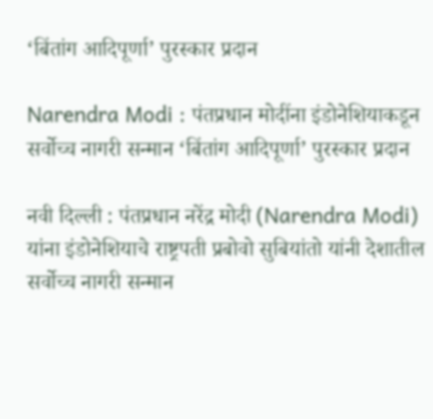‘बिंतांग आदिपूर्णा’ पुरस्कार प्रदान

Narendra Modi : पंतप्रधान मोदींना इंडोनेशियाकडून सर्वोच्च नागरी सन्मान ‘बिंतांग आदिपूर्णा’ पुरस्कार प्रदान

नवी दिल्ली : पंतप्रधान नरेंद्र मोदी (Narendra Modi) यांना इंडोनेशियाचे राष्ट्रपती प्रबोवो सुबियांतो यांनी देशातील सर्वोच्च नागरी सन्मान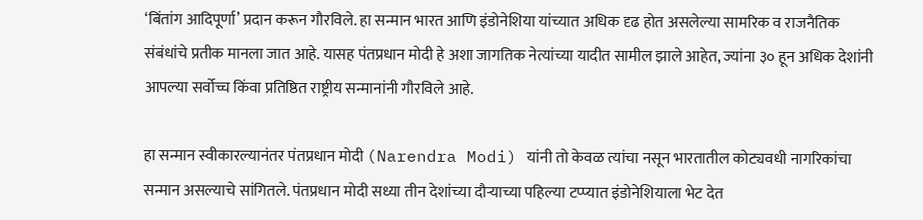‘बिंतांग आदिपूर्णा’ प्रदान करून गौरविले. हा सन्मान भारत आणि इंडोनेशिया यांच्यात अधिक दृढ होत असलेल्या सामरिक व राजनैतिक संबंधांचे प्रतीक मानला जात आहे. यासह पंतप्रधान मोदी हे अशा जागतिक नेत्यांच्या यादीत सामील झाले आहेत, ज्यांना ३० हून अधिक देशांनी आपल्या सर्वोच्च किंवा प्रतिष्ठित राष्ट्रीय सन्मानांनी गौरविले आहे.

हा सन्मान स्वीकारल्यानंतर पंतप्रधान मोदी (Narendra Modi) यांनी तो केवळ त्यांचा नसून भारतातील कोट्यवधी नागरिकांचा सन्मान असल्याचे सांगितले. पंतप्रधान मोदी सध्या तीन देशांच्या दौऱ्याच्या पहिल्या टप्प्यात इंडोनेशियाला भेट देत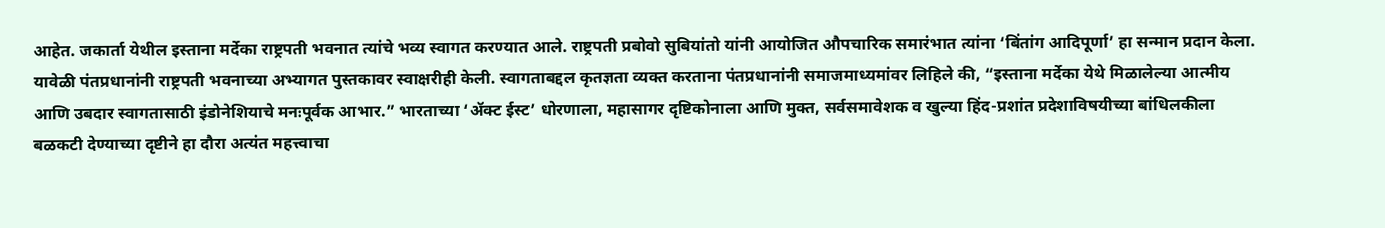आहेत. जकार्ता येथील इस्ताना मर्देका राष्ट्रपती भवनात त्यांचे भव्य स्वागत करण्यात आले. राष्ट्रपती प्रबोवो सुबियांतो यांनी आयोजित औपचारिक समारंभात त्यांना ‘बिंतांग आदिपूर्णा’ हा सन्मान प्रदान केला. यावेळी पंतप्रधानांनी राष्ट्रपती भवनाच्या अभ्यागत पुस्तकावर स्वाक्षरीही केली. स्वागताबद्दल कृतज्ञता व्यक्त करताना पंतप्रधानांनी समाजमाध्यमांवर लिहिले की, “इस्ताना मर्देका येथे मिळालेल्या आत्मीय आणि उबदार स्वागतासाठी इंडोनेशियाचे मनःपूर्वक आभार.” भारताच्या ‘ॲक्ट ईस्ट’ धोरणाला, महासागर दृष्टिकोनाला आणि मुक्त, सर्वसमावेशक व खुल्या हिंद-प्रशांत प्रदेशाविषयीच्या बांधिलकीला बळकटी देण्याच्या दृष्टीने हा दौरा अत्यंत महत्त्वाचा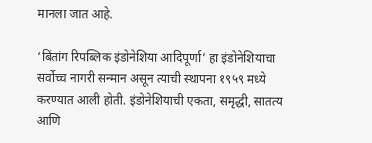मानला जात आहे.

‘बिंतांग रिपब्लिक इंडोनेशिया आदिपूर्णा’ हा इंडोनेशियाचा सर्वोच्च नागरी सन्मान असून त्याची स्थापना १९५९ मध्ये करण्यात आली होती. इंडोनेशियाची एकता, समृद्धी, सातत्य आणि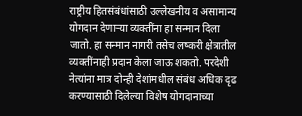राष्ट्रीय हितसंबंधांसाठी उल्लेखनीय व असामान्य योगदान देणाऱ्या व्यक्तींना हा सन्मान दिला जातो. हा सन्मान नागरी तसेच लष्करी क्षेत्रातील व्यक्तींनाही प्रदान केला जाऊ शकतो. परदेशी नेत्यांना मात्र दोन्ही देशांमधील संबंध अधिक दृढ करण्यासाठी दिलेल्या विशेष योगदानाच्या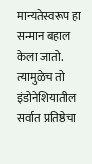मान्यतेस्वरूप हा सन्मान बहाल केला जातो. त्यामुळेच तो इंडोनेशियातील सर्वात प्रतिष्ठेचा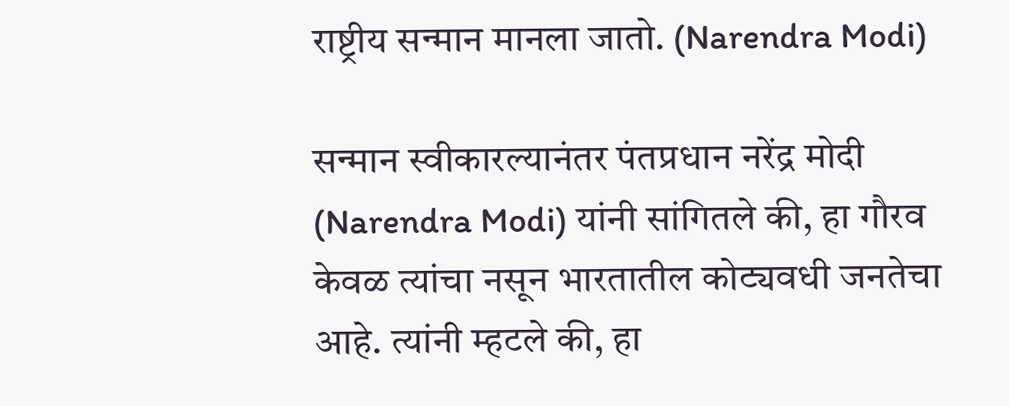राष्ट्रीय सन्मान मानला जातो. (Narendra Modi)

सन्मान स्वीकारल्यानंतर पंतप्रधान नरेंद्र मोदी (Narendra Modi) यांनी सांगितले की, हा गौरव केवळ त्यांचा नसून भारतातील कोट्यवधी जनतेचा आहे. त्यांनी म्हटले की, हा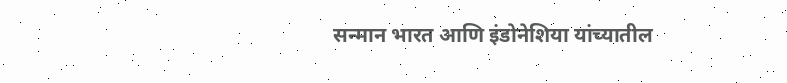सन्मान भारत आणि इंडोनेशिया यांच्यातील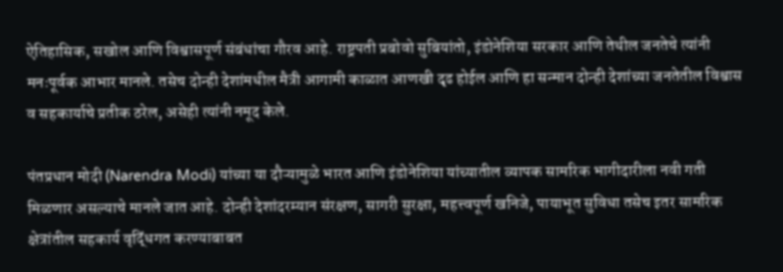ऐतिहासिक, सखोल आणि विश्वासपूर्ण संबंधांचा गौरव आहे. राष्ट्रपती प्रबोवो सुबियांतो, इंडोनेशिया सरकार आणि तेथील जनतेचे त्यांनी मनःपूर्वक आभार मानले. तसेच दोन्ही देशांमधील मैत्री आगामी काळात आणखी दृढ होईल आणि हा सन्मान दोन्ही देशांच्या जनतेतील विश्वास व सहकार्याचे प्रतीक ठरेल, असेही त्यांनी नमूद केले.

पंतप्रधान मोदी (Narendra Modi) यांच्या या दौऱ्यामुळे भारत आणि इंडोनेशिया यांच्यातील व्यापक सामरिक भागीदारीला नवी गती मिळणार असल्याचे मानले जात आहे. दोन्ही देशांदरम्यान संरक्षण, सागरी सुरक्षा, महत्त्वपूर्ण खनिजे, पायाभूत सुविधा तसेच इतर सामरिक क्षेत्रांतील सहकार्य वृद्धिंगत करण्याबाबत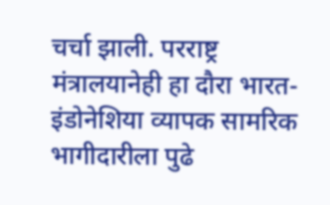चर्चा झाली. परराष्ट्र मंत्रालयानेही हा दौरा भारत-इंडोनेशिया व्यापक सामरिक भागीदारीला पुढे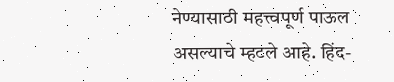नेण्यासाठी महत्त्वपूर्ण पाऊल असल्याचे म्हटले आहे. हिंद-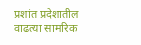प्रशांत प्रदेशातील वाढत्या सामरिक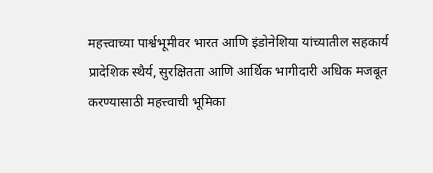महत्त्वाच्या पार्श्वभूमीवर भारत आणि इंडोनेशिया यांच्यातील सहकार्य प्रादेशिक स्थैर्य, सुरक्षितता आणि आर्थिक भागीदारी अधिक मजबूत करण्यासाठी महत्त्वाची भूमिका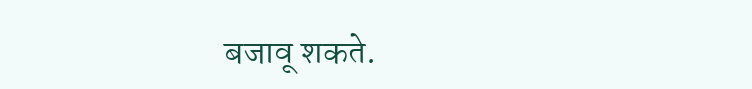बजावू शकते.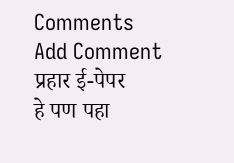Comments
Add Comment
प्रहार ई-पेपर
हे पण पहा